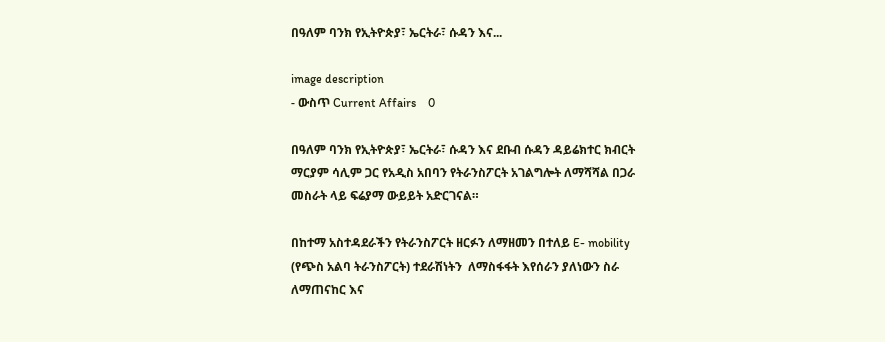በዓለም ባንክ የኢትዮጵያ፣ ኤርትራ፣ ሱዳን እና...

image description
- ውስጥ Current Affairs    0

በዓለም ባንክ የኢትዮጵያ፣ ኤርትራ፣ ሱዳን እና ደቡብ ሱዳን ዳይሬክተር ክብርት ማርያም ሳሊም ጋር የአዲስ አበባን የትራንስፖርት አገልግሎት ለማሻሻል በጋራ መስራት ላይ ፍሬያማ ውይይት አድርገናል።

በከተማ አስተዳደራችን የትራንስፖርት ዘርፉን ለማዘመን በተለይ E- mobility (የጭስ አልባ ትራንስፖርት) ተደራሽነትን  ለማስፋፋት እየሰራን ያለነውን ስራ ለማጠናከር እና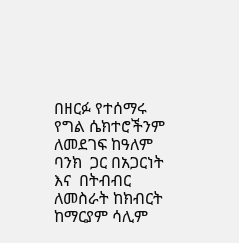በዘርፉ የተሰማሩ የግል ሴክተሮችንም ለመደገፍ ከዓለም ባንክ  ጋር በአጋርነት እና  በትብብር ለመስራት ከክብርት ከማርያም ሳሊም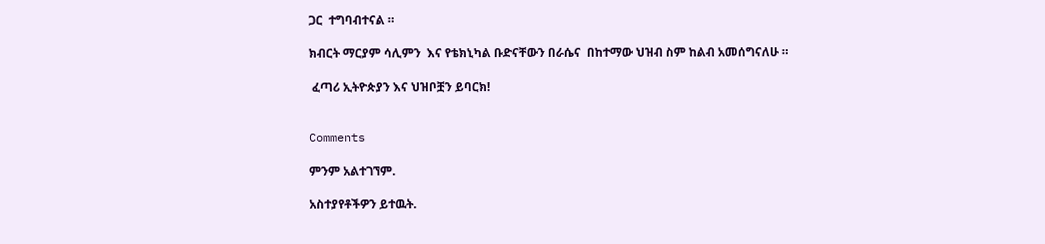ጋር  ተግባብተናል ።

ክብርት ማርያም ሳሊምን  እና የቴክኒካል ቡድናቸውን በራሴና  በከተማው ህዝብ ስም ከልብ አመሰግናለሁ ።

 ፈጣሪ ኢትዮጵያን እና ህዝቦቿን ይባርክ!


Comments

ምንም አልተገኘም.

አስተያየቶችዎን ይተዉት.